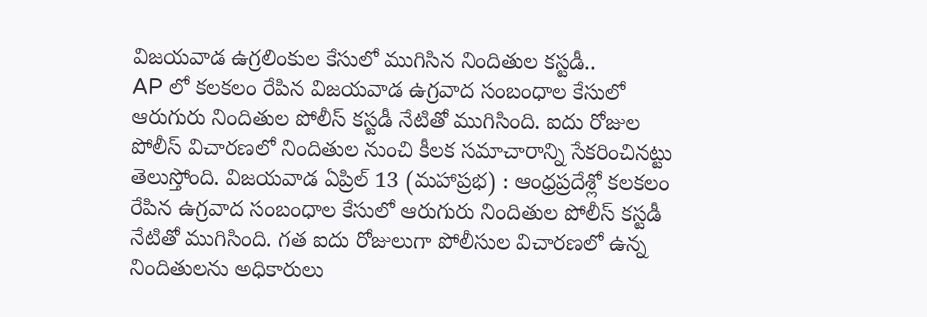విజయవాడ ఉగ్రలింకుల కేసులో ముగిసిన నిందితుల కస్టడీ..
AP లో కలకలం రేపిన విజయవాడ ఉగ్రవాద సంబంధాల కేసులో ఆరుగురు నిందితుల పోలీస్ కస్టడీ నేటితో ముగిసింది. ఐదు రోజుల పోలీస్ విచారణలో నిందితుల నుంచి కీలక సమాచారాన్ని సేకరించినట్టు తెలుస్తోంది. విజయవాడ ఏప్రిల్ 13 (మహాప్రభ) : ఆంధ్రప్రదేశ్లో కలకలం రేపిన ఉగ్రవాద సంబంధాల కేసులో ఆరుగురు నిందితుల పోలీస్ కస్టడీ నేటితో ముగిసింది. గత ఐదు రోజులుగా పోలీసుల విచారణలో ఉన్న నిందితులను అధికారులు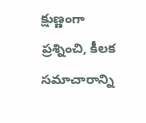క్షుణ్ణంగా ప్రశ్నించి, కీలక సమాచారాన్ని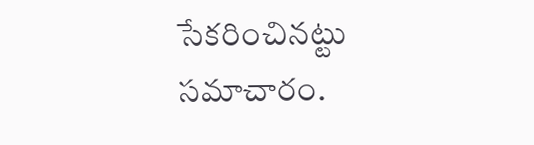సేకరించినట్టు సమాచారం.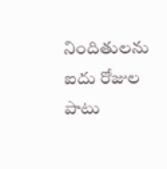నిందితులను ఐదు రోజుల పాటు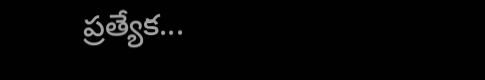ప్రత్యేక...